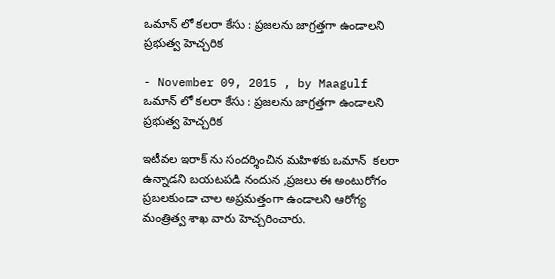ఒమాన్ లో కలరా కేసు : ప్రజలను జాగ్రత్తగా ఉండాలని ప్రభుత్వ హెచ్చరిక

- November 09, 2015 , by Maagulf
ఒమాన్ లో కలరా కేసు : ప్రజలను జాగ్రత్తగా ఉండాలని ప్రభుత్వ హెచ్చరిక

ఇటీవల ఇరాక్ ను సందర్శించిన మహిళకు ఒమాన్  కలరా ఉన్నాడని బయటపడి నందున ,ప్రజలు ఈ అంటురోగం ప్రబలకుండా చాల అప్రమత్తంగా ఉండాలని ఆరోగ్య మంత్రిత్వ శాఖ వారు హెచ్చరించారు.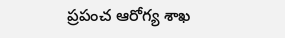ప్రపంచ ఆరోగ్య శాఖ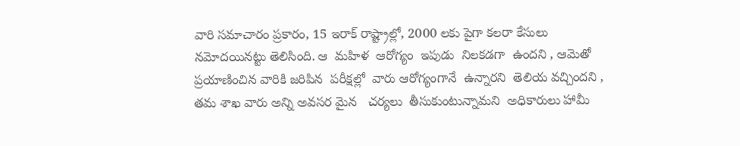వారి సమాచారం ప్రకారం, 15 ఇరాక్ రాష్ట్రాల్లో, 2000 లకు పైగా కలరా కేసులు నమోదయినట్టు తెలిసింది. ఆ  మహిళ  ఆరోగ్యం  ఇపుడు  నిలకడగా  ఉందని , ఆమెతో ప్రయాణించిన వారికి జరిపిన  పరీక్షల్లో  వారు ఆరోగ్యంగానే  ఉన్నారని  తెలియ వచ్చిందని , తమ శాఖ వారు అన్ని అవసర మైన   చర్యలు  తీసుకుంటున్నామని  అధికారులు హామీ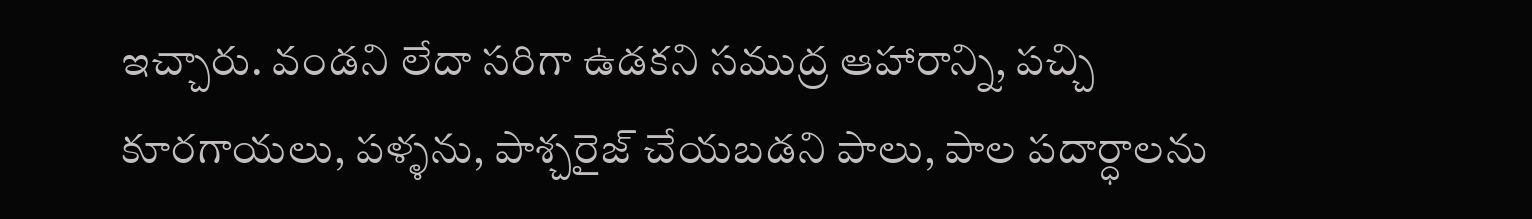ఇచ్చారు. వండని లేదా సరిగా ఉడకని సముద్ర ఆహారాన్ని, పచ్చి కూరగాయలు, పళ్ళను, పాశ్చరైజ్ చేయబడని పాలు, పాల పదార్ధాలను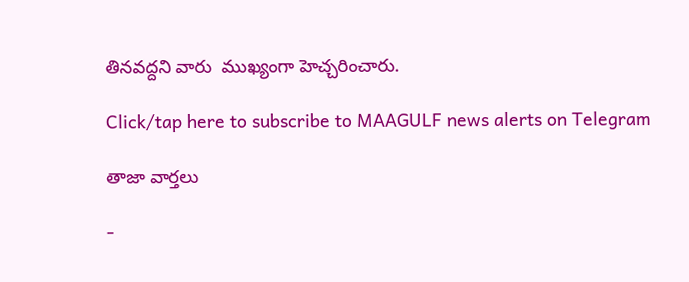తినవద్దని వారు  ముఖ్యంగా హెచ్చరించారు.

Click/tap here to subscribe to MAAGULF news alerts on Telegram

తాజా వార్తలు

-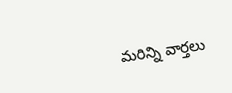మరిన్ని వార్తలు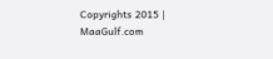Copyrights 2015 | MaaGulf.com